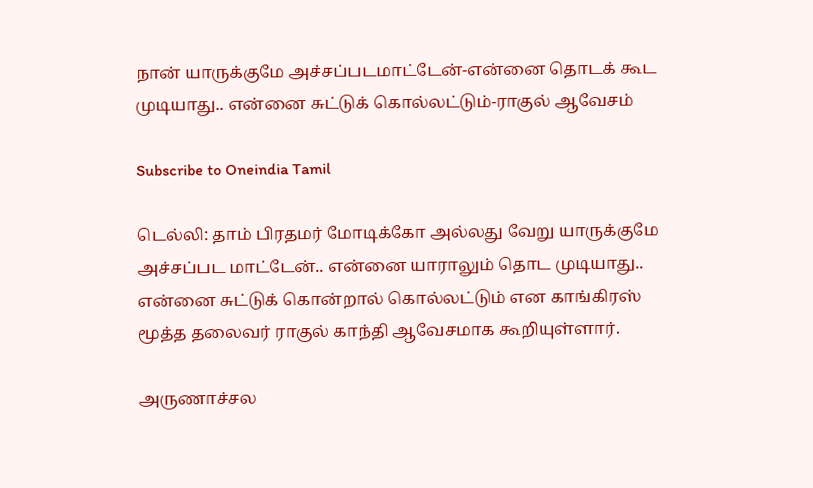நான் யாருக்குமே அச்சப்படமாட்டேன்-என்னை தொடக் கூட முடியாது.. என்னை சுட்டுக் கொல்லட்டும்-ராகுல் ஆவேசம்

Subscribe to Oneindia Tamil

டெல்லி: தாம் பிரதமர் மோடிக்கோ அல்லது வேறு யாருக்குமே அச்சப்பட மாட்டேன்.. என்னை யாராலும் தொட முடியாது.. என்னை சுட்டுக் கொன்றால் கொல்லட்டும் என காங்கிரஸ் மூத்த தலைவர் ராகுல் காந்தி ஆவேசமாக கூறியுள்ளார்.

அருணாச்சல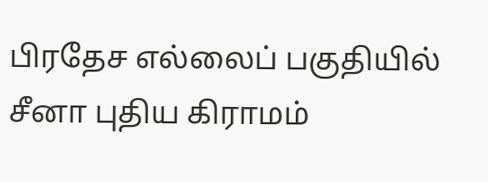பிரதேச எல்லைப் பகுதியில் சீனா புதிய கிராமம்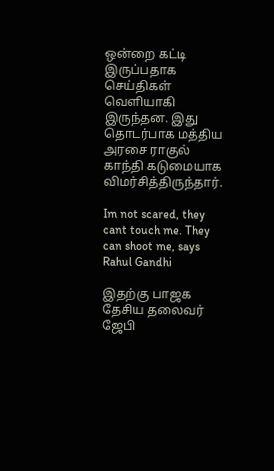ஒன்றை கட்டி இருப்பதாக செய்திகள் வெளியாகி இருந்தன. இது தொடர்பாக மத்திய அரசை ராகுல் காந்தி கடுமையாக விமர்சித்திருந்தார்.

Im not scared, they cant touch me. They can shoot me, says Rahul Gandhi

இதற்கு பாஜக தேசிய தலைவர் ஜேபி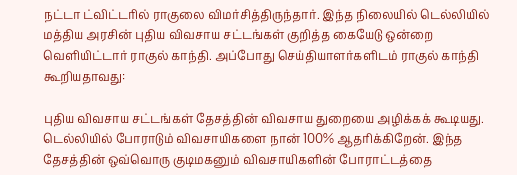நட்டா ட்விட்டரில் ராகுலை விமர்சித்திருந்தார். இந்த நிலையில் டெல்லியில் மத்திய அரசின் புதிய விவசாய சட்டங்கள் குறித்த கையேடு ஒன்றை வெளியிட்டார் ராகுல் காந்தி. அப்போது செய்தியாளர்களிடம் ராகுல் காந்தி கூறியதாவது:

புதிய விவசாய சட்டங்கள் தேசத்தின் விவசாய துறையை அழிக்கக் கூடியது. டெல்லியில் போராடும் விவசாயிகளை நான் 100% ஆதரிக்கிறேன். இந்த தேசத்தின் ஒவ்வொரு குடிமகனும் விவசாயிகளின் போராட்டத்தை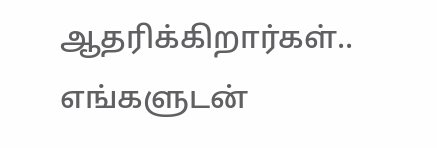ஆதரிக்கிறார்கள்.. எங்களுடன்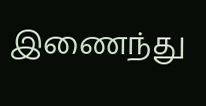இணைந்து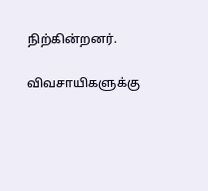நிற்கின்றனர்.

விவசாயிகளுக்கு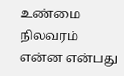உண்மை நிலவரம் என்ன என்பது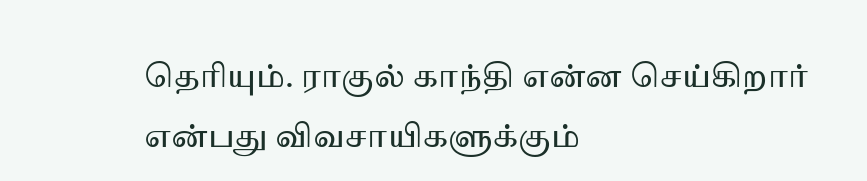தெரியும். ராகுல் காந்தி என்ன செய்கிறார் என்பது விவசாயிகளுக்கும்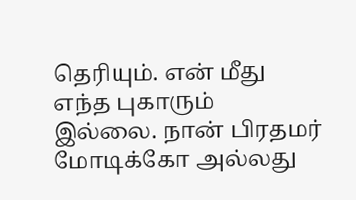தெரியும். என் மீது எந்த புகாரும் இல்லை. நான் பிரதமர் மோடிக்கோ அல்லது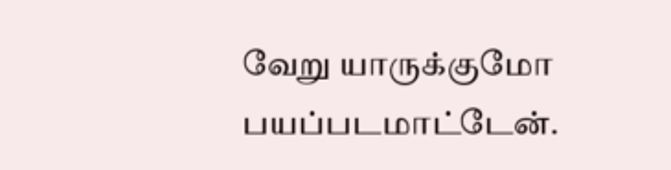வேறு யாருக்குமோ பயப்படமாட்டேன்.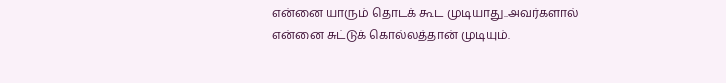என்னை யாரும் தொடக் கூட முடியாது..அவர்களால் என்னை சுட்டுக் கொல்லத்தான் முடியும்.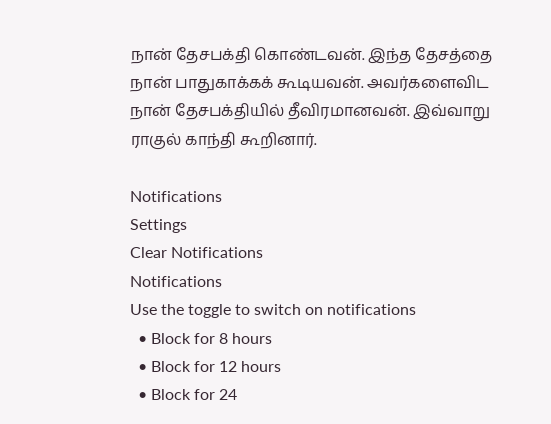நான் தேசபக்தி கொண்டவன். இந்த தேசத்தை நான் பாதுகாக்கக் கூடியவன். அவர்களைவிட நான் தேசபக்தியில் தீவிரமானவன். இவ்வாறு ராகுல் காந்தி கூறினார்.

Notifications
Settings
Clear Notifications
Notifications
Use the toggle to switch on notifications
  • Block for 8 hours
  • Block for 12 hours
  • Block for 24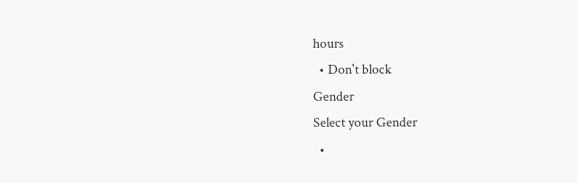hours
  • Don't block
Gender
Select your Gender
  •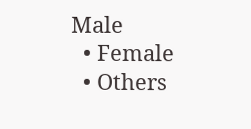Male
  • Female
  • Others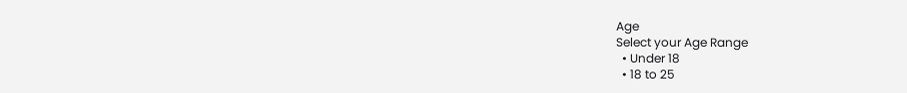Age
Select your Age Range
  • Under 18
  • 18 to 25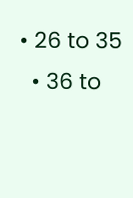• 26 to 35
  • 36 to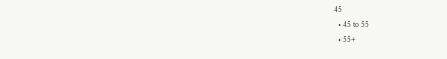45
  • 45 to 55
  • 55+